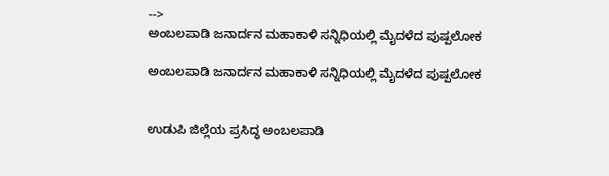-->
ಅಂಬಲಪಾಡಿ ಜನಾರ್ದನ ಮಹಾಕಾಳಿ ಸನ್ನಿಧಿಯಲ್ಲಿ ಮೈದಳೆದ ಪುಷ್ಪಲೋಕ

ಅಂಬಲಪಾಡಿ ಜನಾರ್ದನ ಮಹಾಕಾಳಿ ಸನ್ನಿಧಿಯಲ್ಲಿ ಮೈದಳೆದ ಪುಷ್ಪಲೋಕ


ಉಡುಪಿ ಜಿಲ್ಲೆಯ ಪ್ರಸಿದ್ಧ ಅಂಬಲಪಾಡಿ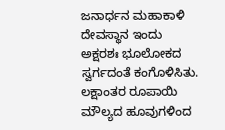ಜನಾರ್ಧನ ಮಹಾಕಾಳಿ ದೇವಸ್ಥಾನ ಇಂದು ಅಕ್ಷರಶಃ ಭೂಲೋಕದ ಸ್ವರ್ಗದಂತೆ ಕಂಗೊಳಿಸಿತು. ಲಕ್ಷಾಂತರ ರೂಪಾಯಿ ಮೌಲ್ಯದ ಹೂವುಗಳಿಂದ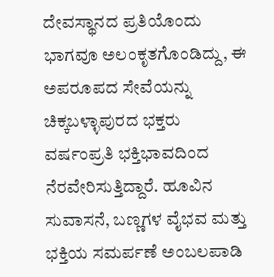ದೇವಸ್ಥಾನದ ಪ್ರತಿಯೊಂದು ಭಾಗವೂ ಅಲಂಕೃತಗೊಂಡಿದ್ದು, ಈ ಅಪರೂಪದ ಸೇವೆಯನ್ನು ಚಿಕ್ಕಬಳ್ಳಾಪುರದ ಭಕ್ತರು ವರ್ಷಂಪ್ರತಿ ಭಕ್ತಿಭಾವದಿಂದ ನೆರವೇರಿಸುತ್ತಿದ್ದಾರೆ. ಹೂವಿನ ಸುವಾಸನೆ, ಬಣ್ಣಗಳ ವೈಭವ ಮತ್ತು ಭಕ್ತಿಯ ಸಮರ್ಪಣೆ ಅಂಬಲಪಾಡಿ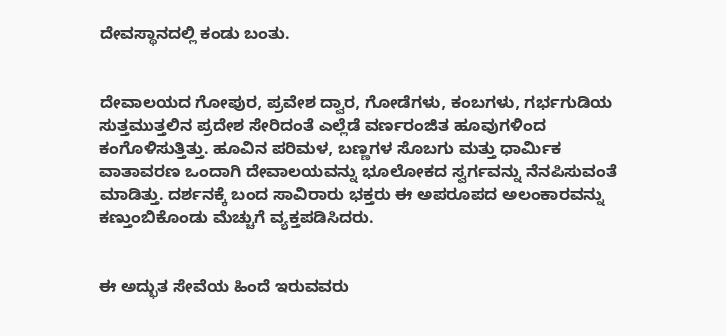ದೇವಸ್ಥಾನದಲ್ಲಿ ಕಂಡು ಬಂತು.


ದೇವಾಲಯದ ಗೋಪುರ, ಪ್ರವೇಶ ದ್ವಾರ, ಗೋಡೆಗಳು, ಕಂಬಗಳು, ಗರ್ಭಗುಡಿಯ ಸುತ್ತಮುತ್ತಲಿನ ಪ್ರದೇಶ ಸೇರಿದಂತೆ ಎಲ್ಲೆಡೆ ವರ್ಣರಂಜಿತ ಹೂವುಗಳಿಂದ ಕಂಗೊಳಿಸುತ್ತಿತ್ತು. ಹೂವಿನ ಪರಿಮಳ, ಬಣ್ಣಗಳ ಸೊಬಗು ಮತ್ತು ಧಾರ್ಮಿಕ ವಾತಾವರಣ ಒಂದಾಗಿ ದೇವಾಲಯವನ್ನು ಭೂಲೋಕದ ಸ್ವರ್ಗವನ್ನು ನೆನಪಿಸುವಂತೆ ಮಾಡಿತ್ತು. ದರ್ಶನಕ್ಕೆ ಬಂದ ಸಾವಿರಾರು ಭಕ್ತರು ಈ ಅಪರೂಪದ ಅಲಂಕಾರವನ್ನು ಕಣ್ತುಂಬಿಕೊಂಡು ಮೆಚ್ಚುಗೆ ವ್ಯಕ್ತಪಡಿಸಿದರು.


ಈ ಅದ್ಭುತ ಸೇವೆಯ ಹಿಂದೆ ಇರುವವರು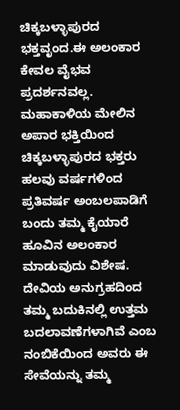ಚಿಕ್ಕಬಳ್ಳಾಪುರದ ಭಕ್ತವೃಂದ.ಈ ಅಲಂಕಾರ ಕೇವಲ ವೈಭವ ಪ್ರದರ್ಶನವಲ್ಲ. ಮಹಾಕಾಳಿಯ ಮೇಲಿನ ಅಪಾರ ಭಕ್ತಿಯಿಂದ ಚಿಕ್ಕಬಳ್ಳಾಪುರದ ಭಕ್ತರು ಹಲವು ವರ್ಷಗಳಿಂದ ಪ್ರತಿವರ್ಷ ಅಂಬಲಪಾಡಿಗೆ ಬಂದು ತಮ್ಮ ಕೈಯಾರೆ ಹೂವಿನ ಅಲಂಕಾರ ಮಾಡುವುದು ವಿಶೇಷ. ದೇವಿಯ ಅನುಗ್ರಹದಿಂದ ತಮ್ಮ ಬದುಕಿನಲ್ಲಿ ಉತ್ತಮ ಬದಲಾವಣೆಗಳಾಗಿವೆ ಎಂಬ ನಂಬಿಕೆಯಿಂದ ಅವರು ಈ ಸೇವೆಯನ್ನು ತಮ್ಮ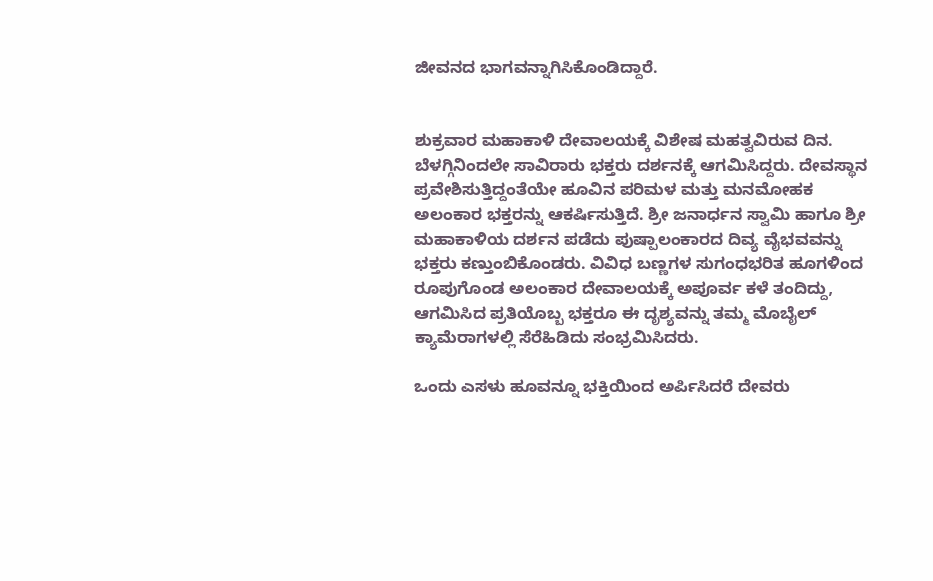ಜೀವನದ ಭಾಗವನ್ನಾಗಿಸಿಕೊಂಡಿದ್ದಾರೆ.


ಶುಕ್ರವಾರ ಮಹಾಕಾಳಿ ದೇವಾಲಯಕ್ಕೆ ವಿಶೇಷ ಮಹತ್ವವಿರುವ ದಿನ. ಬೆಳಗ್ಗಿನಿಂದಲೇ ಸಾವಿರಾರು ಭಕ್ತರು ದರ್ಶನಕ್ಕೆ ಆಗಮಿಸಿದ್ದರು. ದೇವಸ್ಥಾನ ಪ್ರವೇಶಿಸುತ್ತಿದ್ದಂತೆಯೇ ಹೂವಿನ ಪರಿಮಳ ಮತ್ತು ಮನಮೋಹಕ ಅಲಂಕಾರ ಭಕ್ತರನ್ನು ಆಕರ್ಷಿಸುತ್ತಿದೆ. ಶ್ರೀ ಜನಾರ್ಧನ ಸ್ವಾಮಿ ಹಾಗೂ ಶ್ರೀ ಮಹಾಕಾಳಿಯ ದರ್ಶನ ಪಡೆದು ಪುಷ್ಪಾಲಂಕಾರದ ದಿವ್ಯ ವೈಭವವನ್ನು ಭಕ್ತರು ಕಣ್ತುಂಬಿಕೊಂಡರು. ವಿವಿಧ ಬಣ್ಣಗಳ ಸುಗಂಧಭರಿತ ಹೂಗಳಿಂದ ರೂಪುಗೊಂಡ ಅಲಂಕಾರ ದೇವಾಲಯಕ್ಕೆ ಅಪೂರ್ವ ಕಳೆ ತಂದಿದ್ದು, ಆಗಮಿಸಿದ ಪ್ರತಿಯೊಬ್ಬ ಭಕ್ತರೂ ಈ ದೃಶ್ಯವನ್ನು ತಮ್ಮ ಮೊಬೈಲ್ ಕ್ಯಾಮೆರಾಗಳಲ್ಲಿ ಸೆರೆಹಿಡಿದು ಸಂಭ್ರಮಿಸಿದರು.

ಒಂದು ಎಸಳು ಹೂವನ್ನೂ ಭಕ್ತಿಯಿಂದ ಅರ್ಪಿಸಿದರೆ ದೇವರು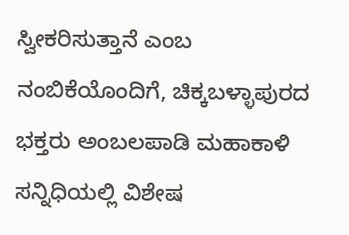ಸ್ವೀಕರಿಸುತ್ತಾನೆ ಎಂಬ ನಂಬಿಕೆಯೊಂದಿಗೆ, ಚಿಕ್ಕಬಳ್ಳಾಪುರದ ಭಕ್ತರು ಅಂಬಲಪಾಡಿ ಮಹಾಕಾಳಿ ಸನ್ನಿಧಿಯಲ್ಲಿ ವಿಶೇಷ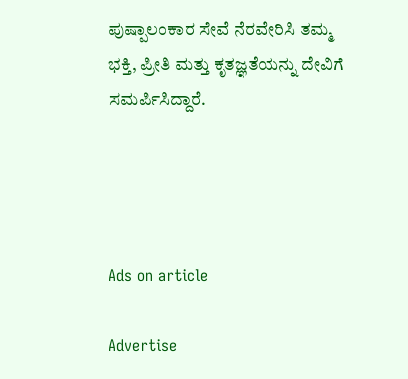ಪುಷ್ಪಾಲಂಕಾರ ಸೇವೆ ನೆರವೇರಿಸಿ ತಮ್ಮ ಭಕ್ತಿ, ಪ್ರೀತಿ ಮತ್ತು ಕೃತಜ್ಞತೆಯನ್ನು ದೇವಿಗೆ ಸಮರ್ಪಿಸಿದ್ದಾರೆ.




Ads on article

Advertise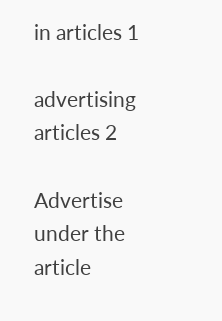in articles 1

advertising articles 2

Advertise under the article